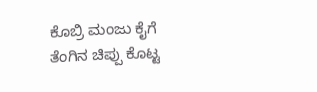ಕೊಬ್ರಿ ಮಂಜು ಕೈಗೆ ತೆಂಗಿನ ಚಿಪ್ಪು ಕೊಟ್ಟ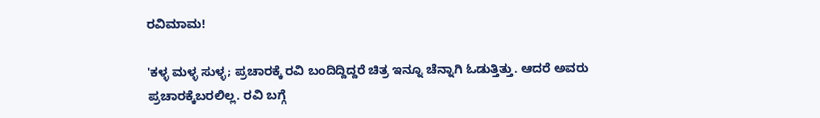ರವಿಮಾಮ!

'ಕಳ್ಳ ಮಳ್ಳ ಸುಳ್ಳ; ಪ್ರಚಾರಕ್ಕೆ ರವಿ ಬಂದಿದ್ದಿದ್ದರೆ ಚಿತ್ರ ಇನ್ನೂ ಚೆನ್ನಾಗಿ ಓಡುತ್ತಿತ್ತು. ಆದರೆ ಅವರು ಪ್ರಚಾರಕ್ಕೆಬರಲಿಲ್ಲ. ರವಿ ಬಗ್ಗೆ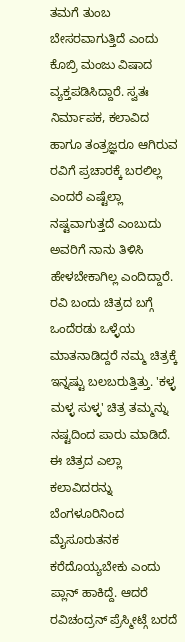ತಮಗೆ ತುಂಬ ಬೇಸರವಾಗುತ್ತಿದೆ ಎಂದು ಕೊಬ್ರಿ ಮಂಜು ವಿಷಾದ ವ್ಯಕ್ತಪಡಿಸಿದ್ದಾರೆ. ಸ್ವತಃ ನಿರ್ಮಾಪಕ, ಕಲಾವಿದ ಹಾಗೂ ತಂತ್ರಜ್ಞರೂ ಆಗಿರುವ ರವಿಗೆ ಪ್ರಚಾರಕ್ಕೆ ಬರಲಿಲ್ಲ ಎಂದರೆ ಎಷ್ಟೆಲ್ಲಾ ನಷ್ಟವಾಗುತ್ತದೆ ಎಂಬುದು ಅವರಿಗೆ ನಾನು ತಿಳಿಸಿ ಹೇಳಬೇಕಾಗಿಲ್ಲ ಎಂದಿದ್ದಾರೆ.
ರವಿ ಬಂದು ಚಿತ್ರದ ಬಗ್ಗೆ ಒಂದೆರಡು ಒಳ್ಳೆಯ ಮಾತನಾಡಿದ್ದರೆ ನಮ್ಮ ಚಿತ್ರಕ್ಕೆ ಇನ್ನಷ್ಟು ಬಲಬರುತ್ತಿತ್ತು. 'ಕಳ್ಳ ಮಳ್ಳ ಸುಳ್ಳ' ಚಿತ್ರ ತಮ್ಮನ್ನು ನಷ್ಟದಿಂದ ಪಾರು ಮಾಡಿದೆ. ಈ ಚಿತ್ರದ ಎಲ್ಲಾ ಕಲಾವಿದರನ್ನು ಬೆಂಗಳೂರಿನಿಂದ ಮೈಸೂರುತನಕ ಕರೆದೊಯ್ಯಬೇಕು ಎಂದು ಪ್ಲಾನ್ ಹಾಕಿದ್ದೆ. ಆದರೆ ರವಿಚಂದ್ರನ್ ಪ್ರೆಸ್ಮೀಟ್ಗೆ ಬರದೆ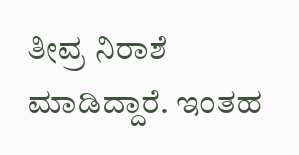ತೀವ್ರ ನಿರಾಶೆ ಮಾಡಿದ್ದಾರೆ. ಇಂತಹ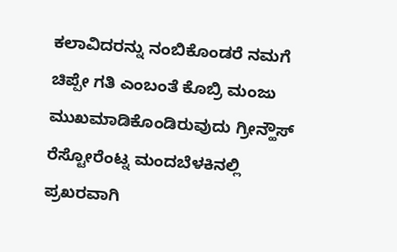ಕಲಾವಿದರನ್ನು ನಂಬಿಕೊಂಡರೆ ನಮಗೆ ಚಿಪ್ಪೇ ಗತಿ ಎಂಬಂತೆ ಕೊಬ್ರಿ ಮಂಜು ಮುಖಮಾಡಿಕೊಂಡಿರುವುದು ಗ್ರೀನ್ಹೌಸ್ ರೆಸ್ಟೋರೆಂಟ್ನ ಮಂದಬೆಳಕಿನಲ್ಲಿ ಪ್ರಖರವಾಗಿ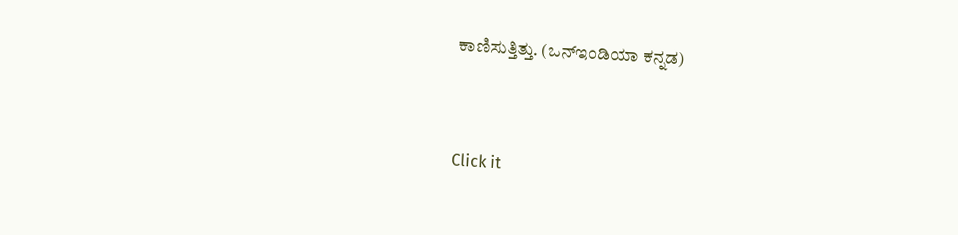ಕಾಣಿಸುತ್ತಿತ್ತು. (ಒನ್ಇಂಡಿಯಾ ಕನ್ನಡ)


Click it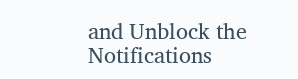and Unblock the Notifications